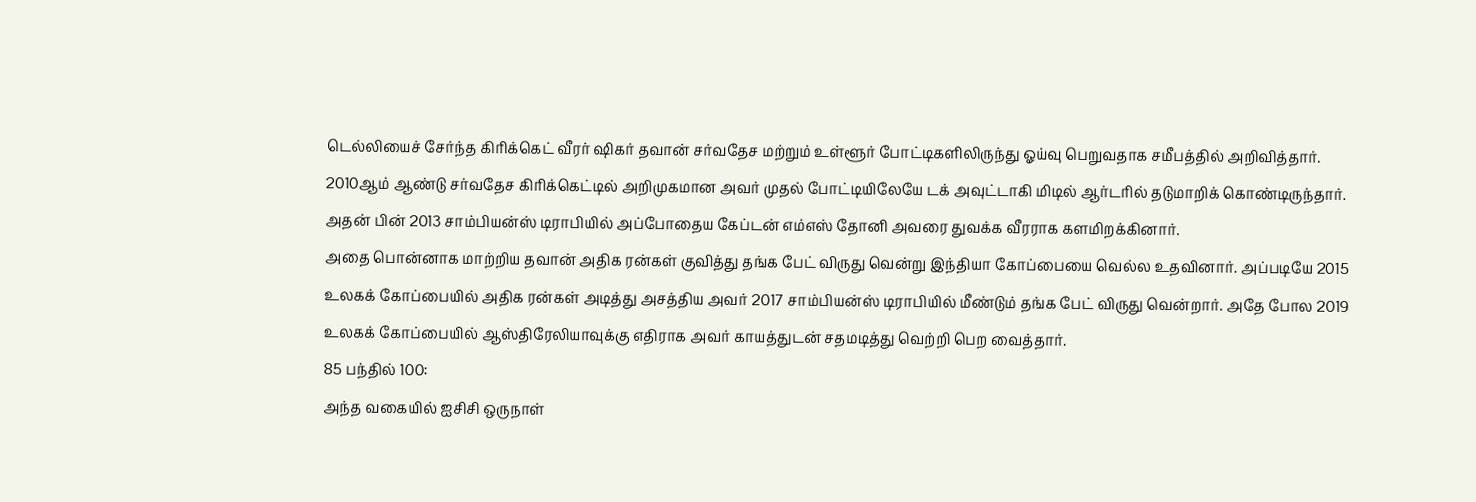டெல்லியைச் சேர்ந்த கிரிக்கெட் வீரர் ஷிகர் தவான் சர்வதேச மற்றும் உள்ளூர் போட்டிகளிலிருந்து ஓய்வு பெறுவதாக சமீபத்தில் அறிவித்தார். 2010ஆம் ஆண்டு சர்வதேச கிரிக்கெட்டில் அறிமுகமான அவர் முதல் போட்டியிலேயே டக் அவுட்டாகி மிடில் ஆர்டரில் தடுமாறிக் கொண்டிருந்தார். அதன் பின் 2013 சாம்பியன்ஸ் டிராபியில் அப்போதைய கேப்டன் எம்எஸ் தோனி அவரை துவக்க வீரராக களமிறக்கினார்.
அதை பொன்னாக மாற்றிய தவான் அதிக ரன்கள் குவித்து தங்க பேட் விருது வென்று இந்தியா கோப்பையை வெல்ல உதவினார். அப்படியே 2015 உலகக் கோப்பையில் அதிக ரன்கள் அடித்து அசத்திய அவர் 2017 சாம்பியன்ஸ் டிராபியில் மீண்டும் தங்க பேட் விருது வென்றார். அதே போல 2019 உலகக் கோப்பையில் ஆஸ்திரேலியாவுக்கு எதிராக அவர் காயத்துடன் சதமடித்து வெற்றி பெற வைத்தார்.
85 பந்தில் 100:
அந்த வகையில் ஐசிசி ஒருநாள்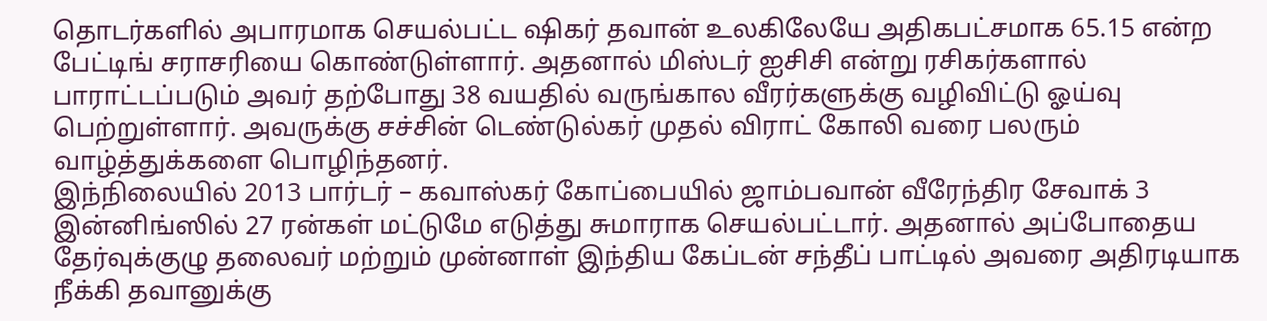தொடர்களில் அபாரமாக செயல்பட்ட ஷிகர் தவான் உலகிலேயே அதிகபட்சமாக 65.15 என்ற பேட்டிங் சராசரியை கொண்டுள்ளார். அதனால் மிஸ்டர் ஐசிசி என்று ரசிகர்களால் பாராட்டப்படும் அவர் தற்போது 38 வயதில் வருங்கால வீரர்களுக்கு வழிவிட்டு ஓய்வு பெற்றுள்ளார். அவருக்கு சச்சின் டெண்டுல்கர் முதல் விராட் கோலி வரை பலரும் வாழ்த்துக்களை பொழிந்தனர்.
இந்நிலையில் 2013 பார்டர் – கவாஸ்கர் கோப்பையில் ஜாம்பவான் வீரேந்திர சேவாக் 3 இன்னிங்ஸில் 27 ரன்கள் மட்டுமே எடுத்து சுமாராக செயல்பட்டார். அதனால் அப்போதைய தேர்வுக்குழு தலைவர் மற்றும் முன்னாள் இந்திய கேப்டன் சந்தீப் பாட்டில் அவரை அதிரடியாக நீக்கி தவானுக்கு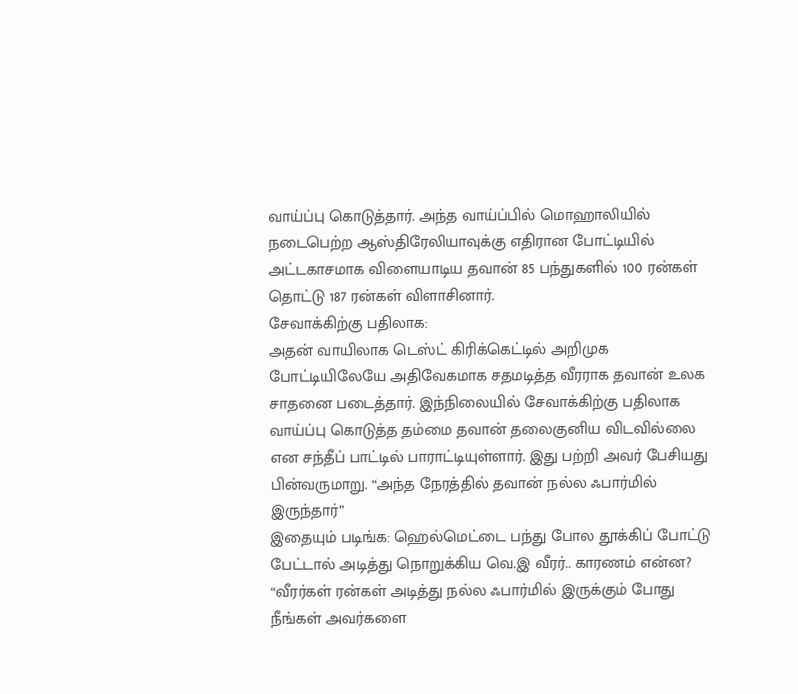வாய்ப்பு கொடுத்தார். அந்த வாய்ப்பில் மொஹாலியில் நடைபெற்ற ஆஸ்திரேலியாவுக்கு எதிரான போட்டியில் அட்டகாசமாக விளையாடிய தவான் 85 பந்துகளில் 100 ரன்கள் தொட்டு 187 ரன்கள் விளாசினார்.
சேவாக்கிற்கு பதிலாக:
அதன் வாயிலாக டெஸ்ட் கிரிக்கெட்டில் அறிமுக போட்டியிலேயே அதிவேகமாக சதமடித்த வீரராக தவான் உலக சாதனை படைத்தார். இந்நிலையில் சேவாக்கிற்கு பதிலாக வாய்ப்பு கொடுத்த தம்மை தவான் தலைகுனிய விடவில்லை என சந்தீப் பாட்டில் பாராட்டியுள்ளார். இது பற்றி அவர் பேசியது பின்வருமாறு. “அந்த நேரத்தில் தவான் நல்ல ஃபார்மில் இருந்தார்”
இதையும் படிங்க: ஹெல்மெட்டை பந்து போல தூக்கிப் போட்டு பேட்டால் அடித்து நொறுக்கிய வெ.இ வீரர்.. காரணம் என்ன?
“வீரர்கள் ரன்கள் அடித்து நல்ல ஃபார்மில் இருக்கும் போது நீங்கள் அவர்களை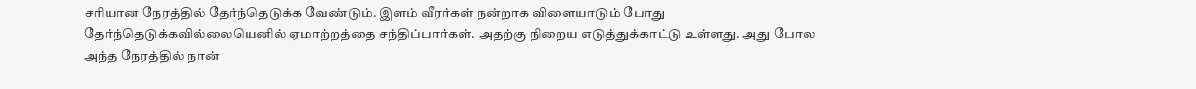சரியான நேரத்தில் தேர்ந்தெடுக்க வேண்டும். இளம் வீரர்கள் நன்றாக விளையாடும் போது தேர்ந்தெடுக்கவில்லையெனில் ஏமாற்றத்தை சந்திப்பார்கள். அதற்கு நிறைய எடுத்துக்காட்டு உள்ளது. அது போல அந்த நேரத்தில் நான்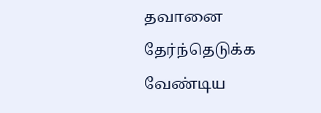தவானை தேர்ந்தெடுக்க வேண்டிய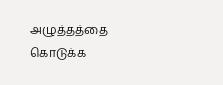அழுத்தத்தை கொடுக்க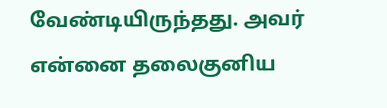வேண்டியிருந்தது. அவர் என்னை தலைகுனிய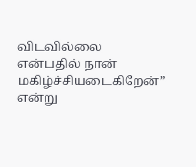விடவில்லை என்பதில் நான் மகிழ்ச்சியடைகிறேன்” என்று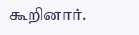கூறினார்.